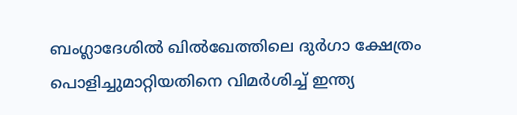ബംഗ്ലാദേശില്‍ ഖില്‍ഖേത്തിലെ ദുര്‍ഗാ ക്ഷേത്രം പൊളിച്ചുമാറ്റിയതിനെ വിമര്‍ശിച്ച് ഇന്ത്യ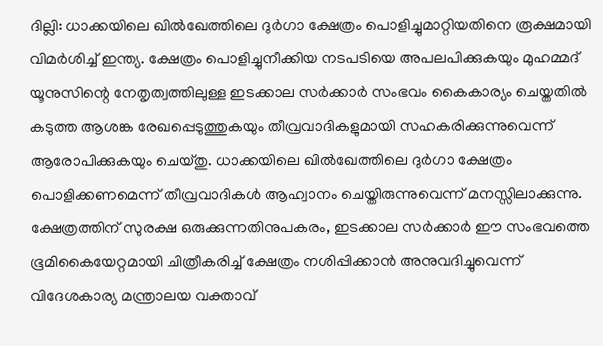ദില്ലി: ധാക്കയിലെ ഖില്‍ഖേത്തിലെ ദുര്‍ഗാ ക്ഷേത്രം പൊളിച്ചുമാറ്റിയതിനെ രൂക്ഷമായി വിമര്‍ശിച്ച് ഇന്ത്യ. ക്ഷേത്രം പൊളിച്ചുനീക്കിയ നടപടിയെ അപലപിക്കുകയും മുഹമ്മദ് യൂനുസിന്റെ നേതൃത്വത്തിലുള്ള ഇടക്കാല സര്‍ക്കാര്‍ സംഭവം കൈകാര്യം ചെയ്തതില്‍ കടുത്ത ആശങ്ക രേഖപ്പെടുത്തുകയും തീവ്രവാദികളുമായി സഹകരിക്കുന്നുവെന്ന് ആരോപിക്കുകയും ചെയ്തു. ധാക്കയിലെ ഖില്‍ഖേത്തിലെ ദുര്‍ഗാ ക്ഷേത്രം പൊളിക്കണമെന്ന് തീവ്രവാദികള്‍ ആഹ്വാനം ചെയ്തിരുന്നുവെന്ന് മനസ്സിലാക്കുന്നു. ക്ഷേത്രത്തിന് സുരക്ഷ ഒരുക്കുന്നതിനുപകരം, ഇടക്കാല സര്‍ക്കാര്‍ ഈ സംഭവത്തെ ഭൂമികൈയേറ്റമായി ചിത്രീകരിച്ച് ക്ഷേത്രം നശിപ്പിക്കാന്‍ അനുവദിച്ചുവെന്ന് വിദേശകാര്യ മന്ത്രാലയ വക്താവ്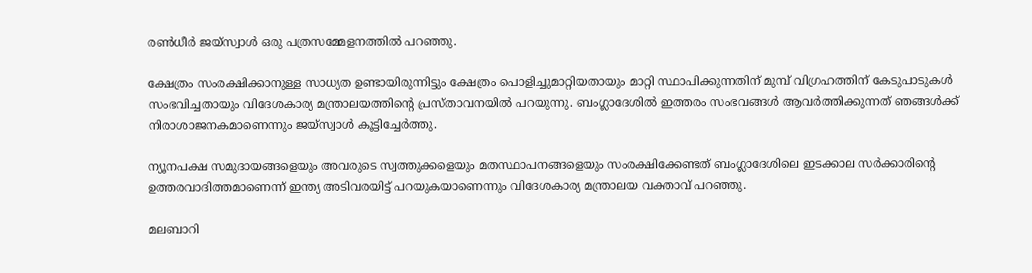രണ്‍ധീര്‍ ജയ്സ്വാള്‍ ഒരു പത്രസമ്മേളനത്തില്‍ പറഞ്ഞു.

ക്ഷേത്രം സംരക്ഷിക്കാനുള്ള സാധ്യത ഉണ്ടായിരുന്നിട്ടും ക്ഷേത്രം പൊളിച്ചുമാറ്റിയതായും മാറ്റി സ്ഥാപിക്കുന്നതിന് മുമ്പ് വിഗ്രഹത്തിന് കേടുപാടുകള്‍ സംഭവിച്ചതായും വിദേശകാര്യ മന്ത്രാലയത്തിന്റെ പ്രസ്താവനയില്‍ പറയുന്നു. ബംഗ്ലാദേശില്‍ ഇത്തരം സംഭവങ്ങള്‍ ആവര്‍ത്തിക്കുന്നത് ഞങ്ങള്‍ക്ക് നിരാശാജനകമാണെന്നും ജയ്സ്വാള്‍ കൂട്ടിച്ചേര്‍ത്തു.

ന്യൂനപക്ഷ സമുദായങ്ങളെയും അവരുടെ സ്വത്തുക്കളെയും മതസ്ഥാപനങ്ങളെയും സംരക്ഷിക്കേണ്ടത് ബംഗ്ലാദേശിലെ ഇടക്കാല സര്‍ക്കാരിന്റെ ഉത്തരവാദിത്തമാണെന്ന് ഇന്ത്യ അടിവരയിട്ട് പറയുകയാണെന്നും വിദേശകാര്യ മന്ത്രാലയ വക്താവ് പറഞ്ഞു.

മലബാറി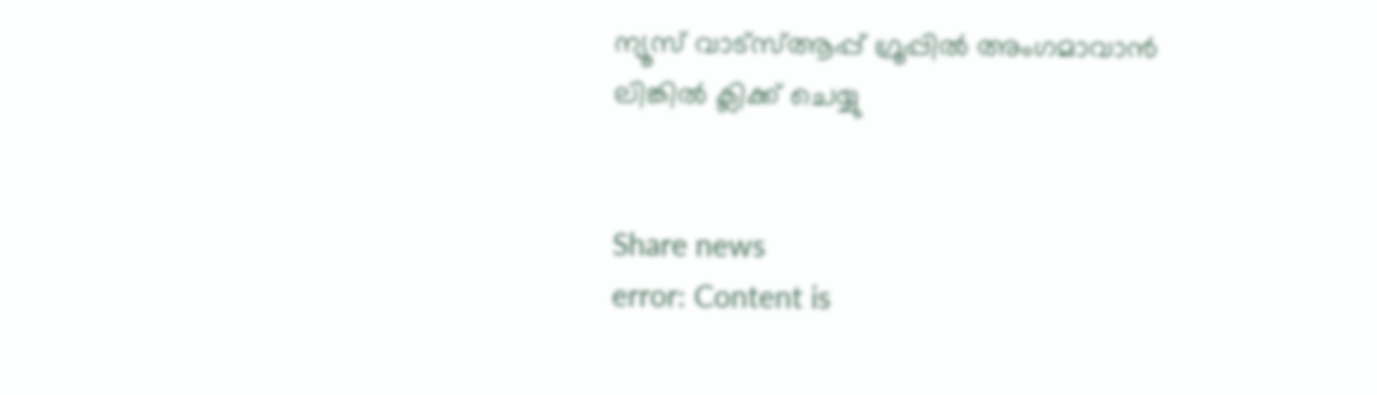ന്യൂസ് വാട്‌സ്ആപ്പ് ഗ്രൂപ്പില്‍ അംഗമാവാന്‍
ലിങ്കില്‍ ക്ലിക്ക് ചെയ്യു


Share news
error: Content is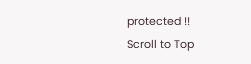protected !!
Scroll to Top